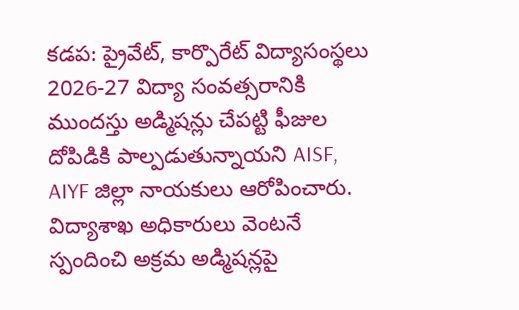కడప: ప్రైవేట్, కార్పొరేట్ విద్యాసంస్థలు 2026-27 విద్యా సంవత్సరానికి ముందస్తు అడ్మిషన్లు చేపట్టి ఫీజుల దోపిడికి పాల్పడుతున్నాయని AISF, AIYF జిల్లా నాయకులు ఆరోపించారు. విద్యాశాఖ అధికారులు వెంటనే స్పందించి అక్రమ అడ్మిషన్లపై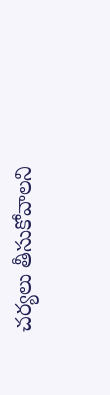చర్యలు తీసుకోవాలని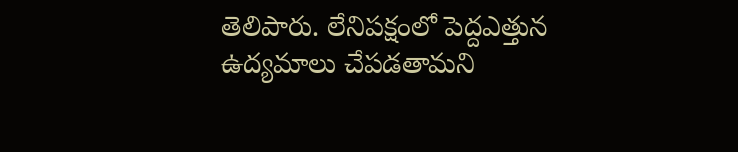తెలిపారు. లేనిపక్షంలో పెద్దఎత్తున ఉద్యమాలు చేపడతామని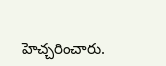హెచ్చరించారు.